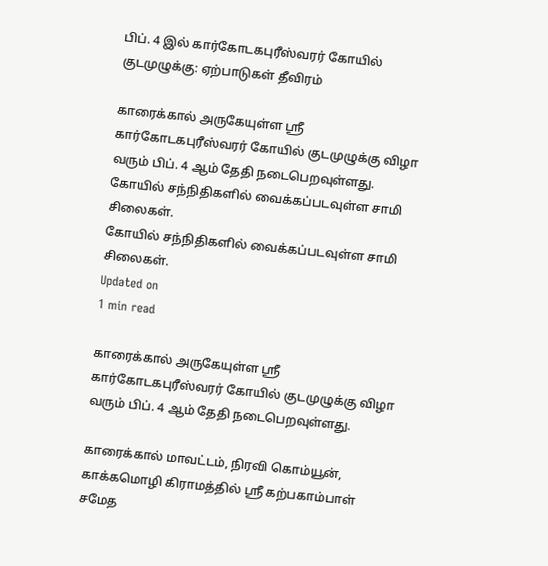பிப். 4 இல் கார்கோடகபுரீஸ்வரர் கோயில் குடமுழுக்கு: ஏற்பாடுகள் தீவிரம்

காரைக்கால் அருகேயுள்ள ஸ்ரீ கார்கோடகபுரீஸ்வரர் கோயில் குடமுழுக்கு விழா வரும் பிப். 4 ஆம் தேதி நடைபெறவுள்ளது.
கோயில் சந்நிதிகளில் வைக்கப்படவுள்ள சாமி சிலைகள்.
கோயில் சந்நிதிகளில் வைக்கப்படவுள்ள சாமி சிலைகள்.
Updated on
1 min read

காரைக்கால் அருகேயுள்ள ஸ்ரீ கார்கோடகபுரீஸ்வரர் கோயில் குடமுழுக்கு விழா வரும் பிப். 4 ஆம் தேதி நடைபெறவுள்ளது.

காரைக்கால் மாவட்டம், நிரவி கொம்யூன், காக்கமொழி கிராமத்தில் ஸ்ரீ கற்பகாம்பாள் சமேத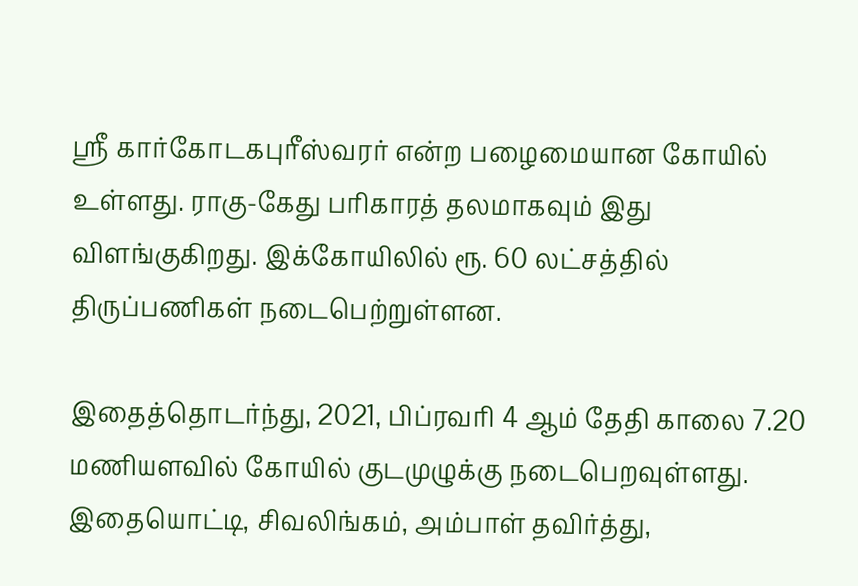ஸ்ரீ கார்கோடகபுரீஸ்வரர் என்ற பழைமையான கோயில் உள்ளது. ராகு-கேது பரிகாரத் தலமாகவும் இது விளங்குகிறது. இக்கோயிலில் ரூ. 60 லட்சத்தில் திருப்பணிகள் நடைபெற்றுள்ளன.

இதைத்தொடர்ந்து, 2021, பிப்ரவரி 4 ஆம் தேதி காலை 7.20 மணியளவில் கோயில் குடமுழுக்கு நடைபெறவுள்ளது. இதையொட்டி, சிவலிங்கம், அம்பாள் தவிர்த்து,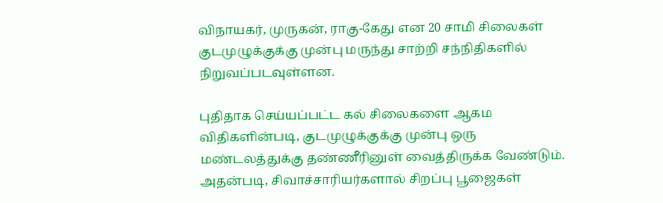விநாயகர், முருகன், ராகு-கேது என 20 சாமி சிலைகள் குடமுழுக்குக்கு முன்பு மருந்து சாற்றி சந்நிதிகளில் நிறுவப்படவுள்ளன.

புதிதாக செய்யப்பட்ட கல் சிலைகளை ஆகம விதிகளின்படி, குடமுழுக்குக்கு முன்பு ஒரு மண்டலத்துக்கு தண்ணீரினுள் வைத்திருக்க வேண்டும். அதன்படி, சிவாச்சாரியர்களால் சிறப்பு பூஜைகள்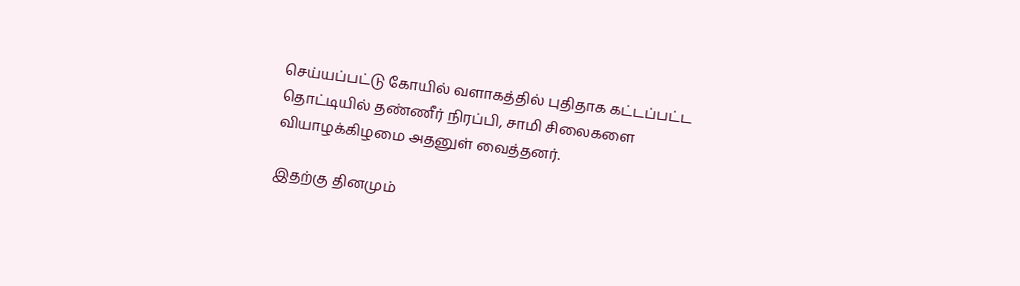செய்யப்பட்டு கோயில் வளாகத்தில் புதிதாக கட்டப்பட்ட தொட்டியில் தண்ணீர் நிரப்பி, சாமி சிலைகளை வியாழக்கிழமை அதனுள் வைத்தனர்.

இதற்கு தினமும்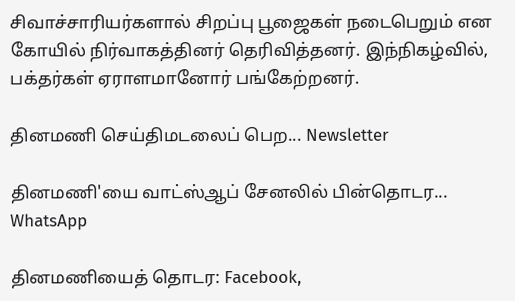சிவாச்சாரியர்களால் சிறப்பு பூஜைகள் நடைபெறும் என கோயில் நிர்வாகத்தினர் தெரிவித்தனர். இந்நிகழ்வில், பக்தர்கள் ஏராளமானோர் பங்கேற்றனர்.

தினமணி செய்திமடலைப் பெற... Newsletter

தினமணி'யை வாட்ஸ்ஆப் சேனலில் பின்தொடர... WhatsApp

தினமணியைத் தொடர: Facebook,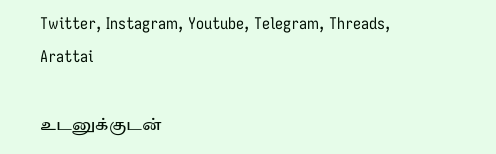Twitter, Instagram, Youtube, Telegram, Threads, Arattai

உடனுக்குடன்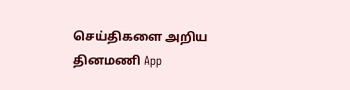செய்திகளை அறிய தினமணி App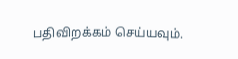பதிவிறக்கம் செய்யவும்.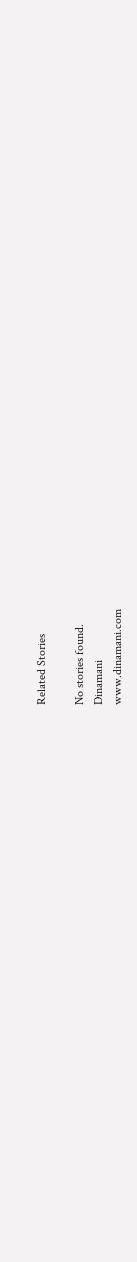Related Stories

No stories found.
Dinamani
www.dinamani.com